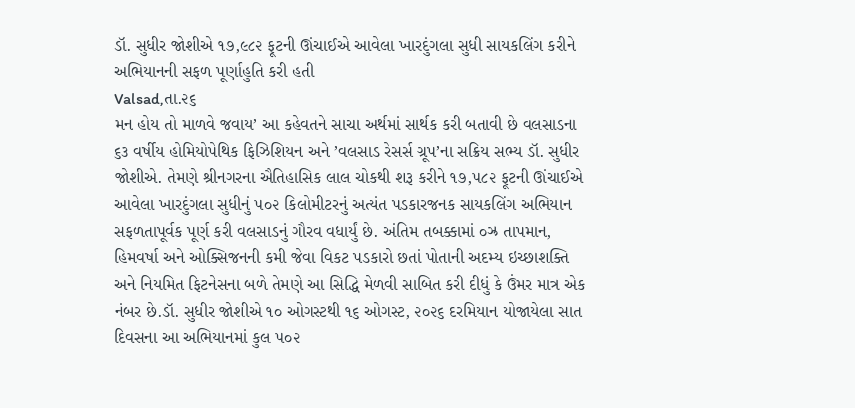ડૉ. સુધીર જોશીએ ૧૭,૯૮૨ ફૂટની ઊંચાઈએ આવેલા ખારદુંગલા સુધી સાયકલિંગ કરીને અભિયાનની સફળ પૂર્ણાહુતિ કરી હતી
Valsad,તા.૨૬
મન હોય તો માળવે જવાય’ આ કહેવતને સાચા અર્થમાં સાર્થક કરી બતાવી છે વલસાડના ૬૩ વર્ષીય હોમિયોપેથિક ફિઝિશિયન અને ’વલસાડ રેસર્સ ગ્રૂપ’ના સક્રિય સભ્ય ડૉ. સુધીર જોશીએ. તેમણે શ્રીનગરના ઐતિહાસિક લાલ ચોકથી શરૂ કરીને ૧૭,૫૮૨ ફૂટની ઊંચાઈએ આવેલા ખારદુંગલા સુધીનું ૫૦૨ કિલોમીટરનું અત્યંત પડકારજનક સાયકલિંગ અભિયાન સફળતાપૂર્વક પૂર્ણ કરી વલસાડનું ગૌરવ વધાર્યું છે. અંતિમ તબક્કામાં ૦ઝ્ર તાપમાન, હિમવર્ષા અને ઓક્સિજનની કમી જેવા વિકટ પડકારો છતાં પોતાની અદમ્ય ઇચ્છાશક્તિ અને નિયમિત ફિટનેસના બળે તેમણે આ સિદ્ધિ મેળવી સાબિત કરી દીધું કે ઉંમર માત્ર એક નંબર છે.ડૉ. સુધીર જોશીએ ૧૦ ઓગસ્ટથી ૧૬ ઓગસ્ટ, ૨૦૨૬ દરમિયાન યોજાયેલા સાત દિવસના આ અભિયાનમાં કુલ ૫૦૨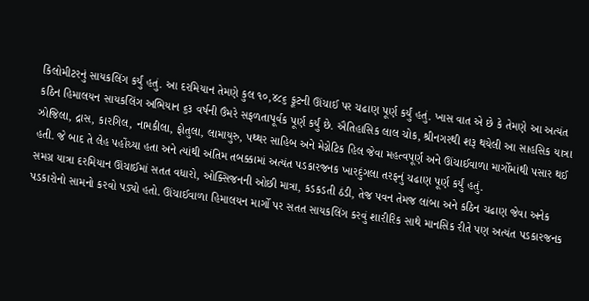કિલોમીટરનું સાયકલિંગ કર્યું હતું. આ દરમિયાન તેમણે કુલ ૧૦,૪૮૬ ફૂટની ઊંચાઈ પર ચઢાણ પૂર્ણ કર્યું હતું. ખાસ વાત એ છે કે તેમણે આ અત્યંત કઠિન હિમાલયન સાયકલિંગ અભિયાન ૬૩ વર્ષની ઉંમરે સફળતાપૂર્વક પૂર્ણ કર્યું છે. ઐતિહાસિક લાલ ચોક, શ્રીનગરથી શરૂ થયેલી આ સાહસિક યાત્રા ઝોજિલા, દ્રાસ, કારગિલ, નામકીલા, ફોતુલા, લામાયુરુ, પથ્થર સાહિબ અને મેગ્નેટિક હિલ જેવા મહત્વપૂર્ણ અને ઊંચાઈવાળા માર્ગોમાંથી પસાર થઈ હતી. જે બાદ તે લેહ પહોંચ્યા હતા અને ત્યાંથી અંતિમ તબક્કામાં અત્યંત પડકારજનક ખારદુંગલા તરફનું ચઢાણ પૂર્ણ કર્યું હતું.
સમગ્ર યાત્રા દરમિયાન ઊંચાઈમાં સતત વધારો, ઓક્સિજનની ઓછી માત્રા, કડકડતી ઠંડી, તેજ પવન તેમજ લાંબા અને કઠિન ચઢાણ જેવા અનેક પડકારોનો સામનો કરવો પડ્યો હતો. ઊંચાઈવાળા હિમાલયન માર્ગો પર સતત સાયકલિંગ કરવું શારીરિક સાથે માનસિક રીતે પણ અત્યંત પડકારજનક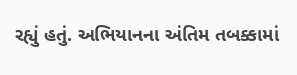રહ્યું હતું. અભિયાનના અંતિમ તબક્કામાં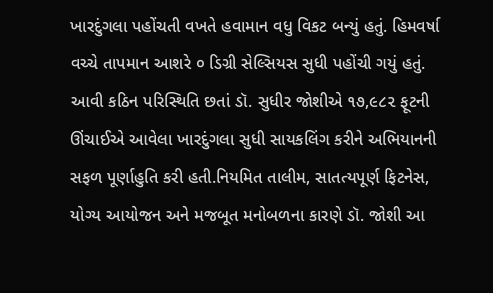ખારદુંગલા પહોંચતી વખતે હવામાન વધુ વિકટ બન્યું હતું. હિમવર્ષા વચ્ચે તાપમાન આશરે ૦ ડિગ્રી સેલ્સિયસ સુધી પહોંચી ગયું હતું. આવી કઠિન પરિસ્થિતિ છતાં ડૉ. સુધીર જોશીએ ૧૭,૯૮૨ ફૂટની ઊંચાઈએ આવેલા ખારદુંગલા સુધી સાયકલિંગ કરીને અભિયાનની સફળ પૂર્ણાહુતિ કરી હતી.નિયમિત તાલીમ, સાતત્યપૂર્ણ ફિટનેસ, યોગ્ય આયોજન અને મજબૂત મનોબળના કારણે ડૉ. જોશી આ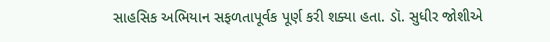સાહસિક અભિયાન સફળતાપૂર્વક પૂર્ણ કરી શક્યા હતા. ડૉ. સુધીર જોશીએ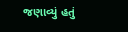જણાવ્યું હતું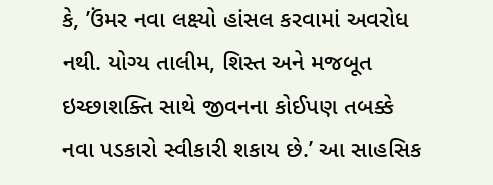કે, ’ઉંમર નવા લક્ષ્યો હાંસલ કરવામાં અવરોધ નથી. યોગ્ય તાલીમ, શિસ્ત અને મજબૂત ઇચ્છાશક્તિ સાથે જીવનના કોઈપણ તબક્કે નવા પડકારો સ્વીકારી શકાય છે.’ આ સાહસિક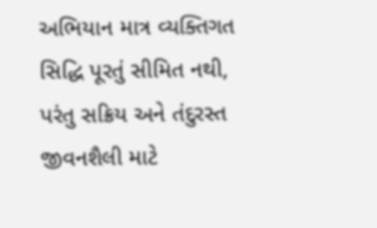અભિયાન માત્ર વ્યક્તિગત સિદ્ધિ પૂરતું સીમિત નથી, પરંતુ સક્રિય અને તંદુરસ્ત જીવનશૈલી માટે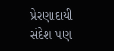પ્રેરણાદાયી સંદેશ પણ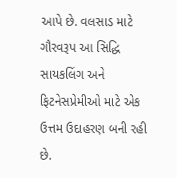આપે છે. વલસાડ માટે ગૌરવરૂપ આ સિદ્ધિ સાયકલિંગ અને ફિટનેસપ્રેમીઓ માટે એક ઉત્તમ ઉદાહરણ બની રહી છે.